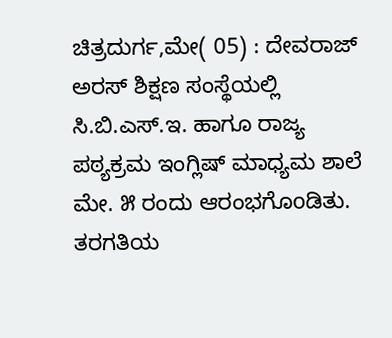ಚಿತ್ರದುರ್ಗ,ಮೇ( 05) : ದೇವರಾಜ್ ಅರಸ್ ಶಿಕ್ಷಣ ಸಂಸ್ಥೆಯಲ್ಲಿ ಸಿ.ಬಿ.ಎಸ್.ಇ. ಹಾಗೂ ರಾಜ್ಯ ಪಠ್ಯಕ್ರಮ ಇಂಗ್ಲಿಷ್ ಮಾಧ್ಯಮ ಶಾಲೆ ಮೇ. ೫ ರಂದು ಆರಂಭಗೊoಡಿತು.
ತರಗತಿಯ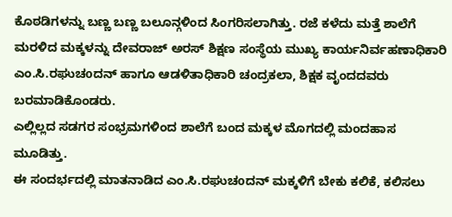ಕೊಠಡಿಗಳನ್ನು ಬಣ್ಣ ಬಣ್ಣ ಬಲೂನ್ಗಳಿಂದ ಸಿಂಗರಿಸಲಾಗಿತ್ತು. ರಜೆ ಕಳೆದು ಮತ್ತೆ ಶಾಲೆಗೆ ಮರಳಿದ ಮಕ್ಕಳನ್ನು ದೇವರಾಜ್ ಅರಸ್ ಶಿಕ್ಷಣ ಸಂಸ್ಥೆಯ ಮುಖ್ಯ ಕಾರ್ಯನಿರ್ವಹಣಾಧಿಕಾರಿ ಎಂ.ಸಿ.ರಘುಚoದನ್ ಹಾಗೂ ಆಡಳಿತಾಧಿಕಾರಿ ಚಂದ್ರಕಲಾ, ಶಿಕ್ಷಕ ವೃಂದದವರು ಬರಮಾಡಿಕೊಂಡರು.
ಎಲ್ಲಿಲ್ಲದ ಸಡಗರ ಸಂಭ್ರಮಗಳಿಂದ ಶಾಲೆಗೆ ಬಂದ ಮಕ್ಕಳ ಮೊಗದಲ್ಲಿ ಮಂದಹಾಸ ಮೂಡಿತ್ತು.
ಈ ಸಂದರ್ಭದಲ್ಲಿ ಮಾತನಾಡಿದ ಎಂ.ಸಿ.ರಘುಚoದನ್ ಮಕ್ಕಳಿಗೆ ಬೇಕು ಕಲಿಕೆ, ಕಲಿಸಲು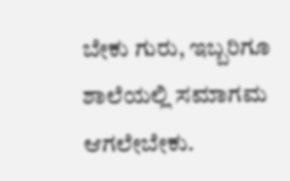ಬೇಕು ಗುರು, ಇಬ್ಬರಿಗೂ ಶಾಲೆಯಲ್ಲಿ ಸಮಾಗಮ ಆಗಲೇಬೇಕು.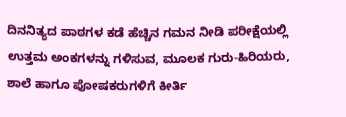ದಿನನಿತ್ಯದ ಪಾಠಗಳ ಕಡೆ ಹೆಚ್ಚಿನ ಗಮನ ನೀಡಿ ಪರೀಕ್ಷೆಯಲ್ಲಿ ಉತ್ತಮ ಅಂಕಗಳನ್ನು ಗಳಿಸುವ, ಮೂಲಕ ಗುರು-ಹಿರಿಯರು, ಶಾಲೆ ಹಾಗೂ ಪೋಷಕರುಗಳಿಗೆ ಕೀರ್ತಿ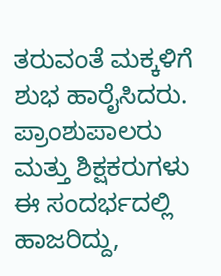ತರುವಂತೆ ಮಕ್ಕಳಿಗೆ ಶುಭ ಹಾರೈಸಿದರು.
ಪ್ರಾಂಶುಪಾಲರು ಮತ್ತು ಶಿಕ್ಷಕರುಗಳು ಈ ಸಂದರ್ಭದಲ್ಲಿ ಹಾಜರಿದ್ದು,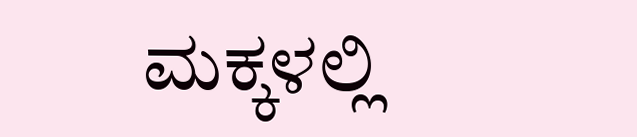ಮಕ್ಕಳಲ್ಲಿ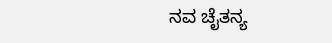ನವ ಚೈತನ್ಯ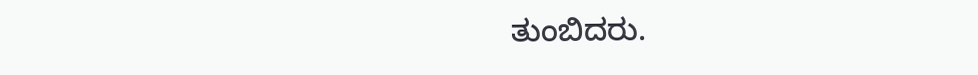ತುಂಬಿದರು.